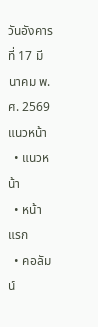วันอังคาร ที่ 17 มีนาคม พ.ศ. 2569
แนวหน้า
  • แนวหน้า
  • หน้าแรก
  • คอลัมน์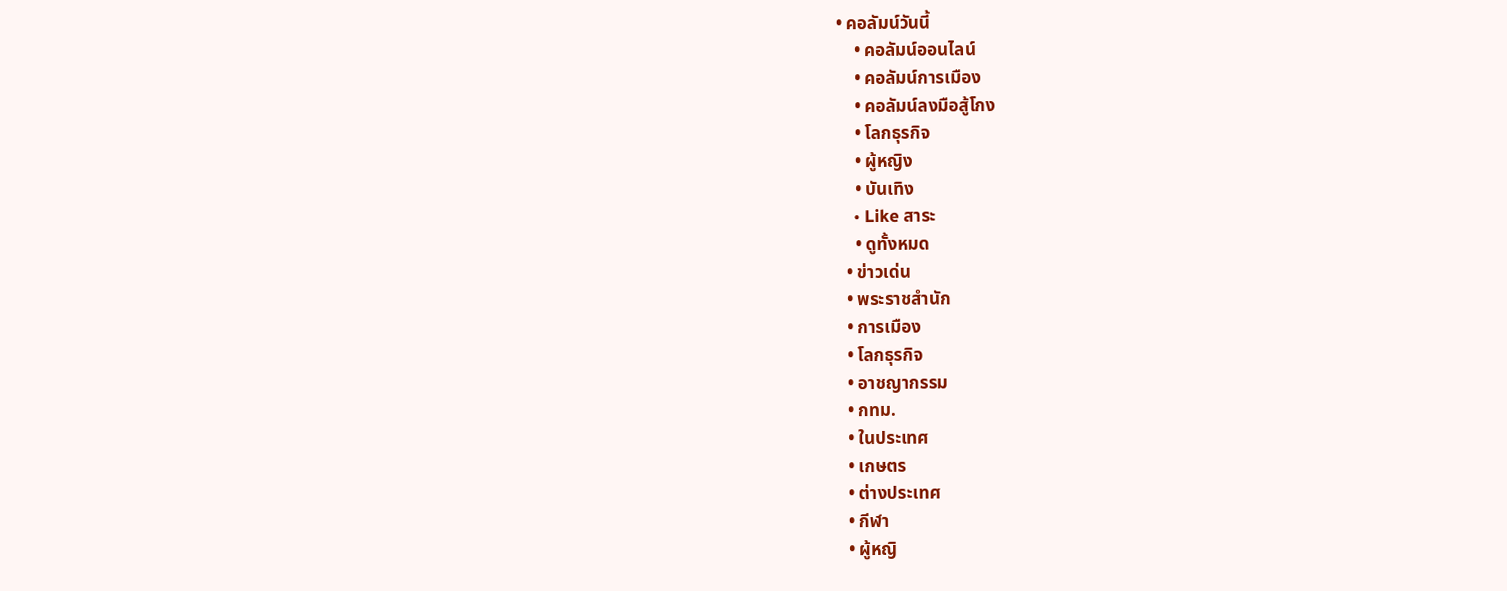• คอลัมน์วันนี้
    • คอลัมน์ออนไลน์
    • คอลัมน์การเมือง
    • คอลัมน์ลงมือสู้โกง
    • โลกธุรกิจ
    • ผู้หญิง
    • บันเทิง
    • Like สาระ
    • ดูทั้งหมด
  • ข่าวเด่น
  • พระราชสำนัก
  • การเมือง
  • โลกธุรกิจ
  • อาชญากรรม
  • กทม.
  • ในประเทศ
  • เกษตร
  • ต่างประเทศ
  • กีฬา
  • ผู้หญิ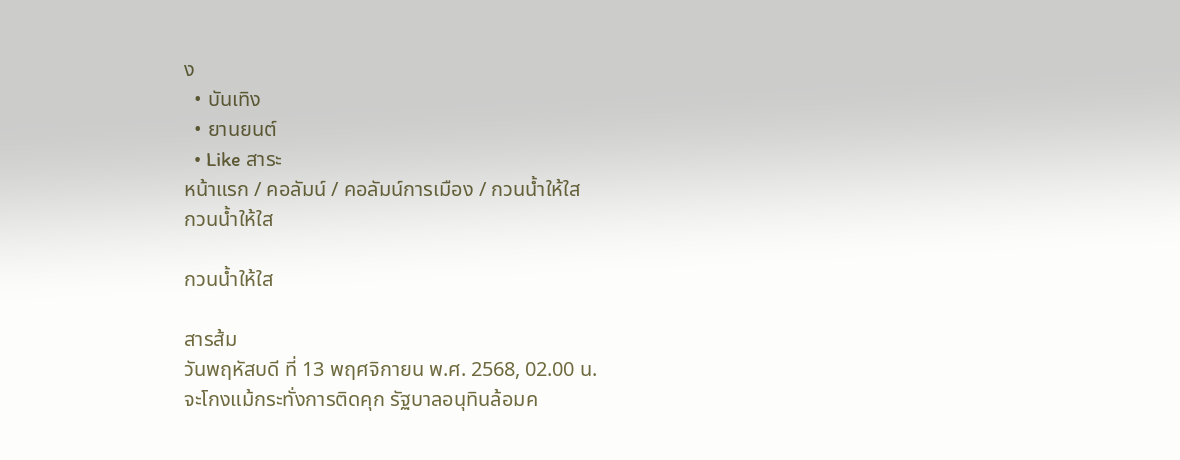ง
  • บันเทิง
  • ยานยนต์
  • Like สาระ
หน้าแรก / คอลัมน์ / คอลัมน์การเมือง / กวนน้ำให้ใส
กวนน้ำให้ใส

กวนน้ำให้ใส

สารส้ม
วันพฤหัสบดี ที่ 13 พฤศจิกายน พ.ศ. 2568, 02.00 น.
จะโกงแม้กระทั่งการติดคุก รัฐบาลอนุทินล้อมค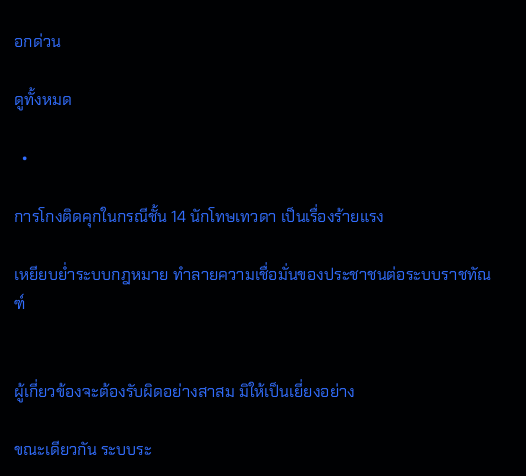อกด่วน

ดูทั้งหมด

  •

การโกงติดคุกในกรณีชั้น 14 นักโทษเทวดา เป็นเรื่องร้ายแรง

เหยียบย่ำระบบกฎหมาย ทำลายความเชื่อมั่นของประชาชนต่อระบบราชทัณฑ์


ผู้เกี่ยวข้องจะต้องรับผิดอย่างสาสม มิให้เป็นเยี่ยงอย่าง

ขณะเดียวกัน ระบบระ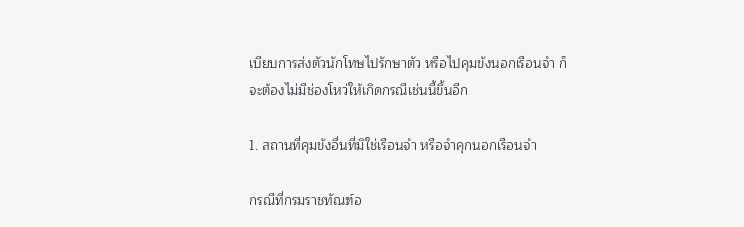เบียบการส่งตัวนักโทษไปรักษาตัว หรือไปคุมขังนอกเรือนจำ ก็จะต้องไม่มีช่องโหว่ให้เกิดกรณีเช่นนี้ขึ้นอีก

1. สถานที่คุมขังอื่นที่มิใช่เรือนจำ หรือจำคุกนอกเรือนจำ

กรณีที่กรมราชทัณฑ์อ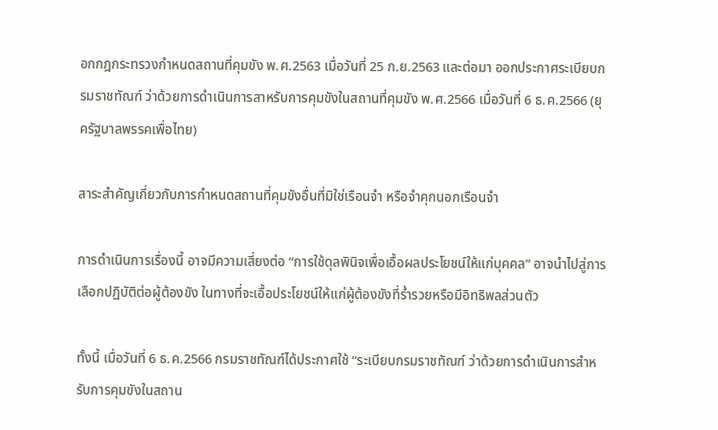อกกฎกระทรวงกำหนดสถานที่คุมขัง พ.ศ.2563 เมื่อวันที่ 25 ก.ย.2563 และต่อมา ออกประกาศระเบียบกรมราชทัณฑ์ ว่าด้วยการดำเนินการสาหรับการคุมขังในสถานที่คุมขัง พ.ศ.2566 เมื่อวันที่ 6 ธ.ค.2566 (ยุครัฐบาลพรรคเพื่อไทย)

สาระสำคัญเกี่ยวกับการกำหนดสถานที่คุมขังอื่นที่มิใช่เรือนจำ หรือจำคุกนอกเรือนจำ

การดำเนินการเรื่องนี้ อาจมีความเสี่ยงต่อ “การใช้ดุลพินิจเพื่อเอื้อผลประโยชน์ให้แก่บุคคล” อาจนำไปสู่การเลือกปฏิบัติต่อผู้ต้องขัง ในทางที่จะเอื้อประโยชน์ให้แก่ผู้ต้องขังที่ร่ำรวยหรือมีอิทธิพลส่วนตัว

ทั้งนี้ เมื่อวันที่ 6 ธ.ค.2566 กรมราชทัณฑ์ได้ประกาศใช้ “ระเบียบกรมราชทัณฑ์ ว่าด้วยการดำเนินการสำหรับการคุมขังในสถาน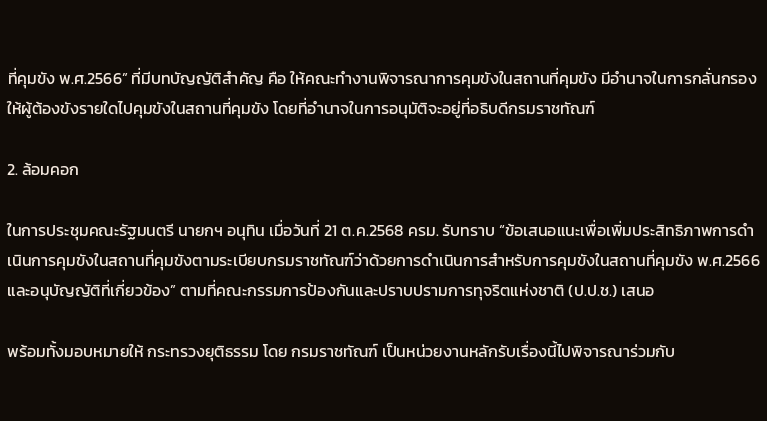ที่คุมขัง พ.ศ.2566” ที่มีบทบัญญัติสำคัญ คือ ให้คณะทำงานพิจารณาการคุมขังในสถานที่คุมขัง มีอำนาจในการกลั่นกรองให้ผู้ต้องขังรายใดไปคุมขังในสถานที่คุมขัง โดยที่อำนาจในการอนุมัติจะอยู่ที่อธิบดีกรมราชทัณฑ์

2. ล้อมคอก

ในการประชุมคณะรัฐมนตรี นายกฯ อนุทิน เมื่อวันที่ 21 ต.ค.2568 ครม. รับทราบ “ข้อเสนอแนะเพื่อเพิ่มประสิทธิภาพการดำเนินการคุมขังในสถานที่คุมขังตามระเบียบกรมราชทัณฑ์ว่าด้วยการดำเนินการสำหรับการคุมขังในสถานที่คุมขัง พ.ศ.2566 และอนุบัญญัติที่เกี่ยวข้อง” ตามที่คณะกรรมการป้องกันและปราบปรามการทุจริตแห่งชาติ (ป.ป.ช.) เสนอ

พร้อมทั้งมอบหมายให้ กระทรวงยุติธรรม โดย กรมราชทัณฑ์ เป็นหน่วยงานหลักรับเรื่องนี้ไปพิจารณาร่วมกับ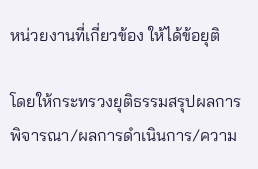หน่วยงานที่เกี่ยวข้อง ให้ได้ข้อยุติ

โดยให้กระทรวงยุติธรรมสรุปผลการพิจารณา/ผลการดำเนินการ/ความ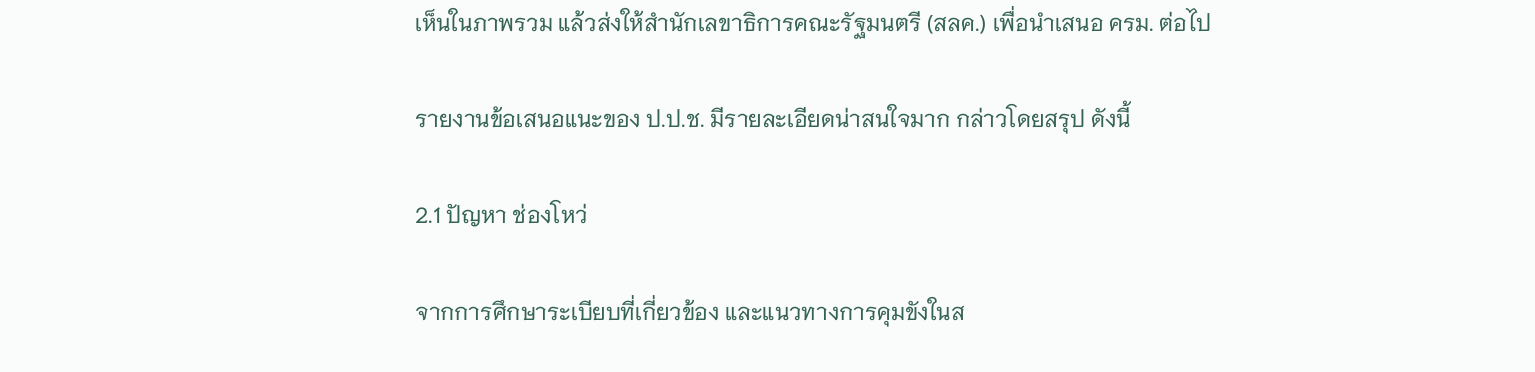เห็นในภาพรวม แล้วส่งให้สำนักเลขาธิการคณะรัฐมนตรี (สลค.) เพื่อนำเสนอ ครม. ต่อไป

รายงานข้อเสนอแนะของ ป.ป.ช. มีรายละเอียดน่าสนใจมาก กล่าวโดยสรุป ดังนี้

2.1 ปัญหา ช่องโหว่

จากการศึกษาระเบียบที่เกี่ยวข้อง และแนวทางการคุมขังในส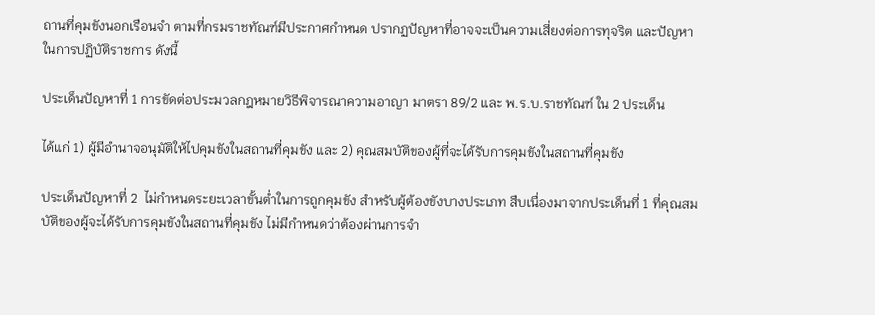ถานที่คุมขังนอกเรือนจำ ตามที่กรมราชทัณฑ์มีประกาศกำหนด ปรากฏปัญหาที่อาจจะเป็นความเสี่ยงต่อการทุจริต และปัญหา ในการปฏิบัติราชการ ดังนี้

ประเด็นปัญหาที่ 1 การขัดต่อประมวลกฎหมายวิธีพิจารณาความอาญา มาตรา 89/2 และ พ.ร.บ.ราชทัณฑ์ ใน 2 ประเด็น

ได้แก่ 1) ผู้มีอำนาจอนุมัติให้ไปคุมขังในสถานที่คุมขัง และ 2) คุณสมบัติของผู้ที่จะได้รับการคุมขังในสถานที่คุมขัง

ประเด็นปัญหาที่ 2  ไม่กำหนดระยะเวลาขั้นต่ำในการถูกคุมขัง สำหรับผู้ต้องขังบางประเภท สืบเนื่องมาจากประเด็นที่ 1 ที่คุณสมบัติของผู้จะได้รับการคุมขังในสถานที่คุมขัง ไม่มีกำหนดว่าต้องผ่านการจำ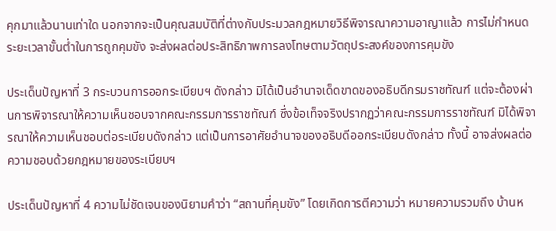คุกมาแล้วนานเท่าใด นอกจากจะเป็นคุณสมบัติที่ต่างกับประมวลกฎหมายวิธีพิจารณาความอาญาแล้ว การไม่กำหนดระยะเวลาขั้นต่ำในการถูกคุมขัง จะส่งผลต่อประสิทธิภาพการลงโทษตามวัตถุประสงค์ของการคุมขัง

ประเด็นปัญหาที่ 3 กระบวนการออกระเบียบฯ ดังกล่าว มิได้เป็นอำนาจเด็ดขาดของอธิบดีกรมราชทัณฑ์ แต่จะต้องผ่านการพิจารณาให้ความเห็นชอบจากคณะกรรมการราชทัณฑ์ ซึ่งข้อเท็จจริงปรากฏว่าคณะกรรมการราชทัณฑ์ มิได้พิจารณาให้ความเห็นชอบต่อระเบียบดังกล่าว แต่เป็นการอาศัยอำนาจของอธิบดีออกระเบียบดังกล่าว ทั้งนี้ อาจส่งผลต่อความชอบด้วยกฎหมายของระเบียบฯ

ประเด็นปัญหาที่ 4 ความไม่ชัดเจนของนิยามคำว่า “สถานที่คุมขัง” โดยเกิดการตีความว่า หมายความรวมถึง บ้านห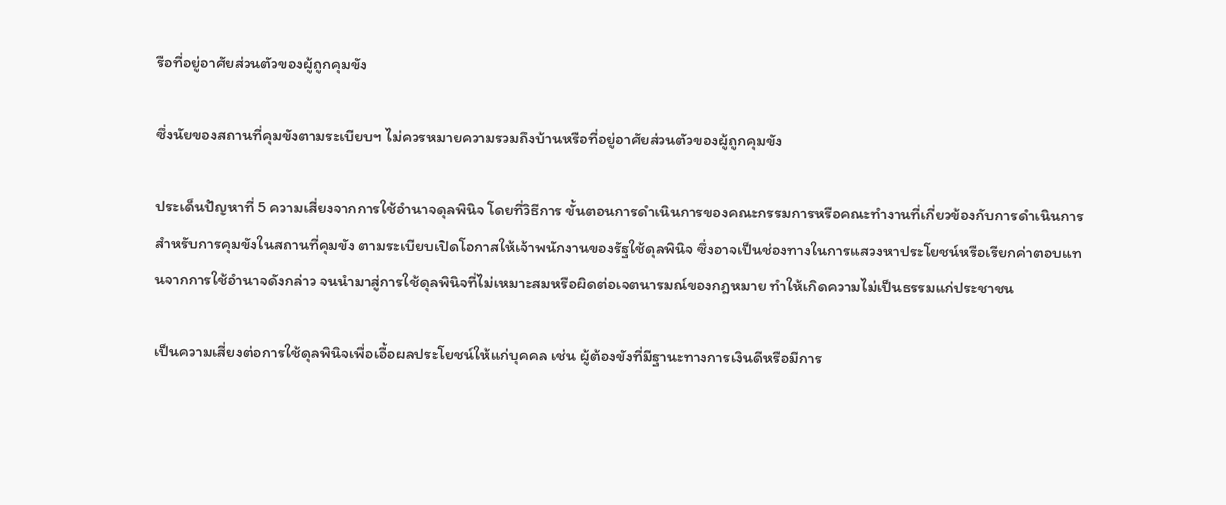รือที่อยู่อาศัยส่วนตัวของผู้ถูกคุมขัง

ซึ่งนัยของสถานที่คุมขังตามระเบียบฯ ไม่ควรหมายความรวมถึงบ้านหรือที่อยู่อาศัยส่วนตัวของผู้ถูกคุมขัง

ประเด็นปัญหาที่ 5 ความเสี่ยงจากการใช้อำนาจดุลพินิจ โดยที่วิธีการ ขั้นตอนการดำเนินการของคณะกรรมการหรือคณะทำงานที่เกี่ยวข้องกับการดำเนินการสำหรับการคุมขังในสถานที่คุมขัง ตามระเบียบเปิดโอกาสให้เจ้าพนักงานของรัฐใช้ดุลพินิจ ซึ่งอาจเป็นช่องทางในการแสวงหาประโยชน์หรือเรียกค่าตอบแทนจากการใช้อำนาจดังกล่าว จนนำมาสู่การใช้ดุลพินิจที่ไม่เหมาะสมหรือผิดต่อเจตนารมณ์ของกฎหมาย ทำให้เกิดความไม่เป็นธรรมแก่ประชาชน

เป็นความเสี่ยงต่อการใช้ดุลพินิจเพื่อเอื้อผลประโยชน์ให้แก่บุคคล เช่น ผู้ต้องขังที่มีฐานะทางการเงินดีหรือมีการ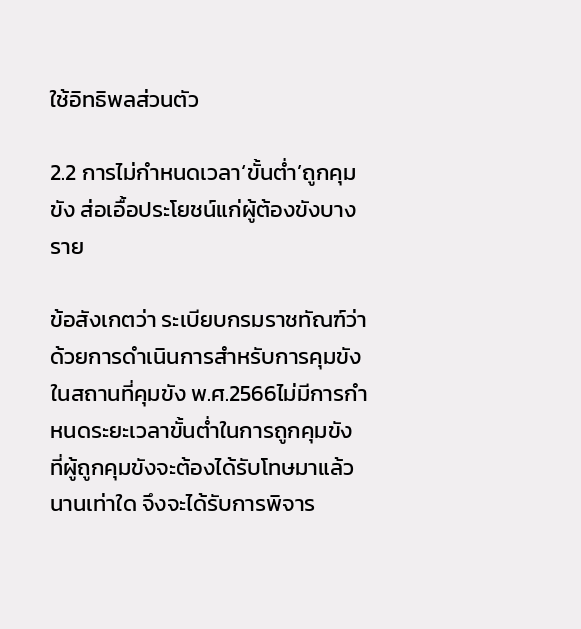ใช้อิทธิพลส่วนตัว

2.2 การไม่กำหนดเวลา‘ขั้นต่ำ’ถูกคุมขัง ส่อเอื้อประโยชน์แก่ผู้ต้องขังบางราย

ข้อสังเกตว่า ระเบียบกรมราชทัณฑ์ว่าด้วยการดำเนินการสำหรับการคุมขังในสถานที่คุมขัง พ.ศ.2566ไม่มีการกำหนดระยะเวลาขั้นต่ำในการถูกคุมขัง ที่ผู้ถูกคุมขังจะต้องได้รับโทษมาแล้วนานเท่าใด จึงจะได้รับการพิจาร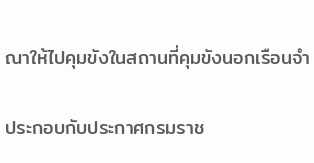ณาให้ไปคุมขังในสถานที่คุมขังนอกเรือนจำ

ประกอบกับประกาศกรมราช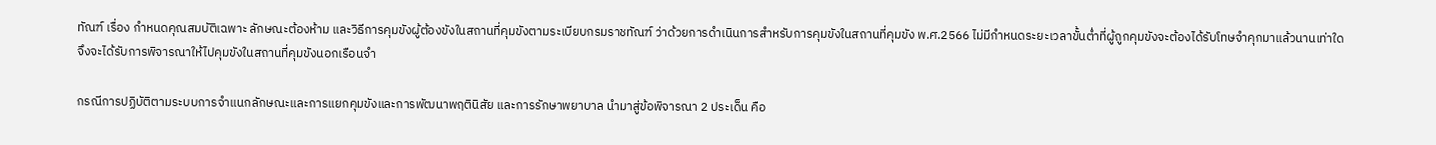ทัณฑ์ เรื่อง กำหนดคุณสมบัติเฉพาะ ลักษณะต้องห้าม และวิธีการคุมขังผู้ต้องขังในสถานที่คุมขังตามระเบียบกรมราชทัณฑ์ ว่าด้วยการดำเนินการสำหรับการคุมขังในสถานที่คุมขัง พ.ศ.2566 ไม่มีกำหนดระยะเวลาขั้นต่ำที่ผู้ถูกคุมขังจะต้องได้รับโทษจำคุกมาแล้วนานเท่าใด จึงจะได้รับการพิจารณาให้ไปคุมขังในสถานที่คุมขังนอกเรือนจำ

กรณีการปฏิบัติตามระบบการจำแนกลักษณะและการแยกคุมขังและการพัฒนาพฤตินิสัย และการรักษาพยาบาล นำมาสู่ข้อพิจารณา 2 ประเด็น คือ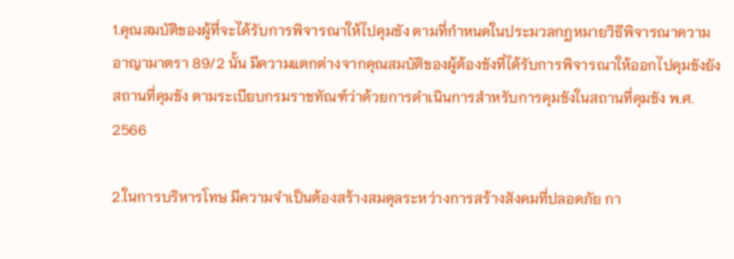1.คุณสมบัติของผู้ที่จะได้รับการพิจารณาให้ไปคุมขัง ตามที่กำหนดในประมวลกฎหมายวิธีพิจารณาความอาญามาตรา 89/2 นั้น มีความแตกต่างจากคุณสมบัติของผู้ต้องขังที่ได้รับการพิจารณาให้ออกไปคุมขังยังสถานที่คุมขัง ตามระเบียบกรมราชทัณฑ์ว่าด้วยการดำเนินการสำหรับการคุมขังในสถานที่คุมขัง พ.ศ. 2566

2.ในการบริหารโทษ มีความจำเป็นต้องสร้างสมดุลระหว่างการสร้างสังคมที่ปลอดภัย กา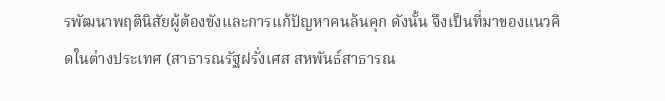รพัฒนาพฤตินิสัยผู้ต้องขังและการแก้ปัญหาคนล้นคุก ดังนั้น จึงเป็นที่มาของแนวคิดในต่างประเทศ (สาธารณรัฐฝรั่งเศส สหพันธ์สาธารณ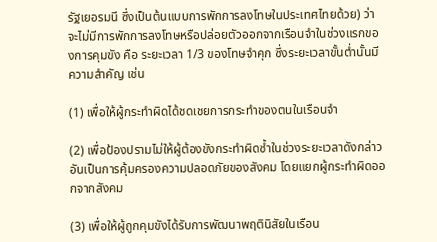รัฐเยอรมนี ซึ่งเป็นต้นแบบการพักการลงโทษในประเทศไทยด้วย) ว่า จะไม่มีการพักการลงโทษหรือปล่อยตัวออกจากเรือนจำในช่วงแรกของการคุมขัง คือ ระยะเวลา 1/3 ของโทษจำคุก ซึ่งระยะเวลาขั้นต่ำนั้นมีความสำคัญ เช่น

(1) เพื่อให้ผู้กระทำผิดได้ชดเชยการกระทำของตนในเรือนจำ

(2) เพื่อป้องปรามไม่ให้ผู้ต้องขังกระทำผิดซ้ำในช่วงระยะเวลาดังกล่าว อันเป็นการคุ้มครองความปลอดภัยของสังคม โดยแยกผู้กระทำผิดออกจากสังคม

(3) เพื่อให้ผู้ถูกคุมขังได้รับการพัฒนาพฤตินิสัยในเรือน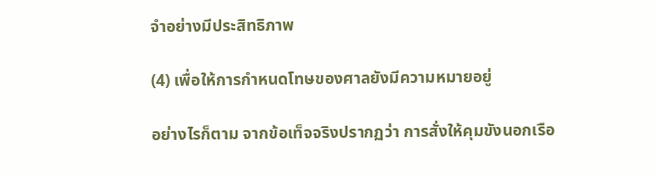จำอย่างมีประสิทธิภาพ

(4) เพื่อให้การกำหนดโทษของศาลยังมีความหมายอยู่

อย่างไรก็ตาม จากข้อเท็จจริงปรากฏว่า การสั่งให้คุมขังนอกเรือ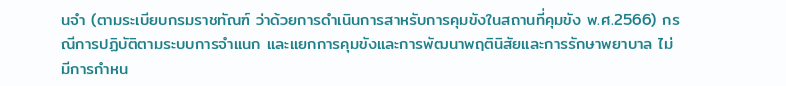นจำ (ตามระเบียบกรมราชทัณฑ์ ว่าด้วยการดำเนินการสาหรับการคุมขังในสถานที่คุมขัง พ.ศ.2566) กรณีการปฏิบัติตามระบบการจำแนก และแยกการคุมขังและการพัฒนาพฤตินิสัยและการรักษาพยาบาล ไม่มีการกำหน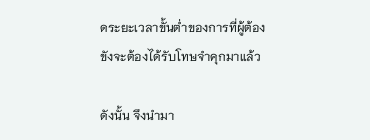ดระยะเวลาขั้นต่ำของการที่ผู้ต้องขังจะต้องได้รับโทษจำคุกมาแล้ว

ดังนั้น จึงนำมา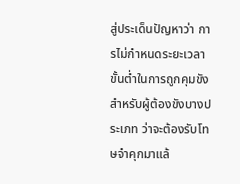สู่ประเด็นปัญหาว่า การไม่กำหนดระยะเวลาขั้นต่ำในการถูกคุมขัง สำหรับผู้ต้องขังบางประเภท ว่าจะต้องรับโทษจำคุกมาแล้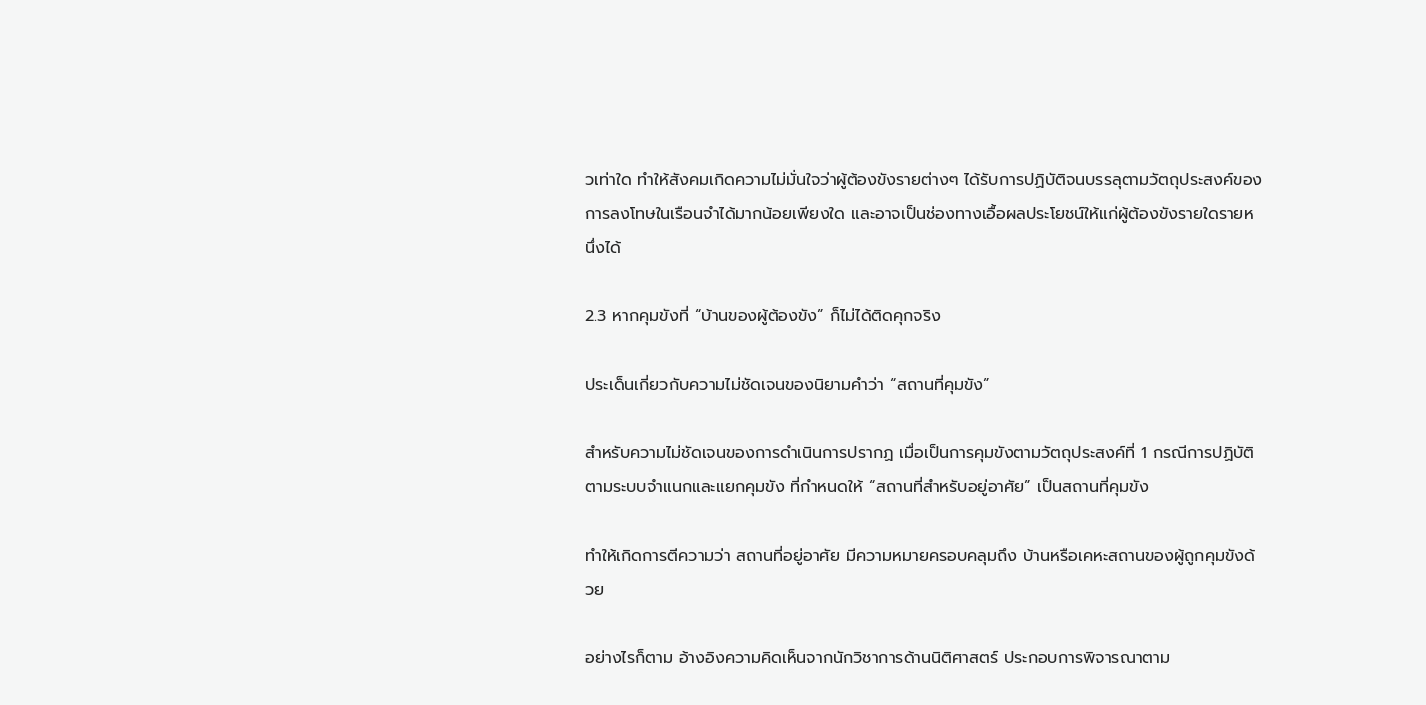วเท่าใด ทำให้สังคมเกิดความไม่มั่นใจว่าผู้ต้องขังรายต่างๆ ได้รับการปฏิบัติจนบรรลุตามวัตถุประสงค์ของการลงโทษในเรือนจำได้มากน้อยเพียงใด และอาจเป็นช่องทางเอื้อผลประโยชน์ให้แก่ผู้ต้องขังรายใดรายหนึ่งได้

2.3 หากคุมขังที่ “บ้านของผู้ต้องขัง” ก็ไม่ได้ติดคุกจริง

ประเด็นเกี่ยวกับความไม่ชัดเจนของนิยามคำว่า “สถานที่คุมขัง”

สำหรับความไม่ชัดเจนของการดำเนินการปรากฏ เมื่อเป็นการคุมขังตามวัตถุประสงค์ที่ 1 กรณีการปฏิบัติตามระบบจำแนกและแยกคุมขัง ที่กำหนดให้ “สถานที่สำหรับอยู่อาศัย” เป็นสถานที่คุมขัง

ทำให้เกิดการตีความว่า สถานที่อยู่อาศัย มีความหมายครอบคลุมถึง บ้านหรือเคหะสถานของผู้ถูกคุมขังด้วย

อย่างไรก็ตาม อ้างอิงความคิดเห็นจากนักวิชาการด้านนิติศาสตร์ ประกอบการพิจารณาตาม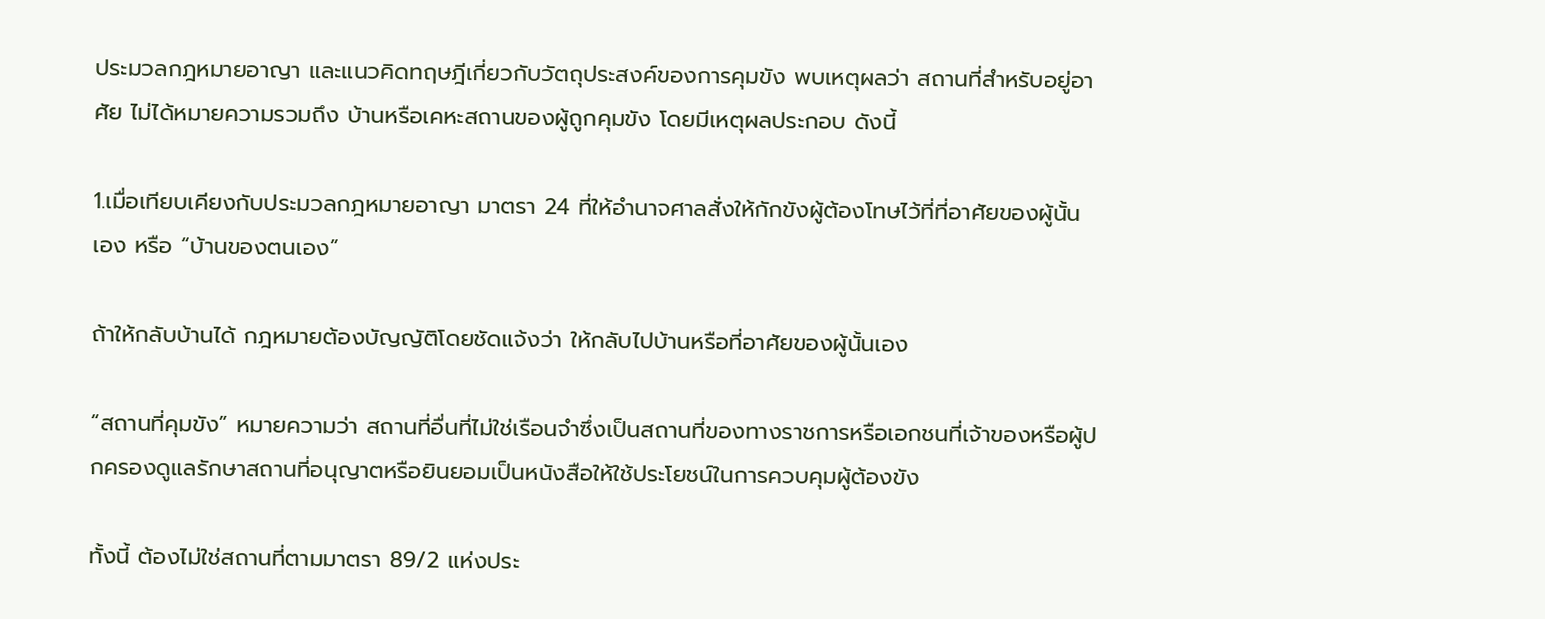ประมวลกฎหมายอาญา และแนวคิดทฤษฎีเกี่ยวกับวัตถุประสงค์ของการคุมขัง พบเหตุผลว่า สถานที่สำหรับอยู่อาศัย ไม่ได้หมายความรวมถึง บ้านหรือเคหะสถานของผู้ถูกคุมขัง โดยมีเหตุผลประกอบ ดังนี้

1.เมื่อเทียบเคียงกับประมวลกฎหมายอาญา มาตรา 24 ที่ให้อำนาจศาลสั่งให้กักขังผู้ต้องโทษไว้ที่ที่อาศัยของผู้นั้นเอง หรือ “บ้านของตนเอง”

ถ้าให้กลับบ้านได้ กฎหมายต้องบัญญัติโดยชัดแจ้งว่า ให้กลับไปบ้านหรือที่อาศัยของผู้นั้นเอง

“สถานที่คุมขัง” หมายความว่า สถานที่อื่นที่ไม่ใช่เรือนจำซึ่งเป็นสถานที่ของทางราชการหรือเอกชนที่เจ้าของหรือผู้ปกครองดูแลรักษาสถานที่อนุญาตหรือยินยอมเป็นหนังสือให้ใช้ประโยชน์ในการควบคุมผู้ต้องขัง

ทั้งนี้ ต้องไม่ใช่สถานที่ตามมาตรา 89/2 แห่งประ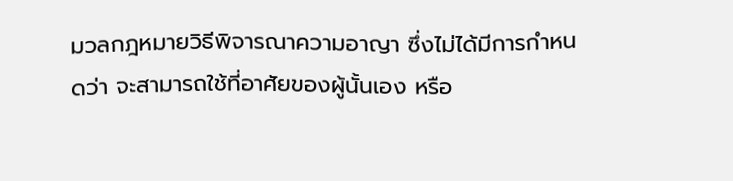มวลกฎหมายวิธีพิจารณาความอาญา ซึ่งไม่ได้มีการกำหนดว่า จะสามารถใช้ที่อาศัยของผู้นั้นเอง หรือ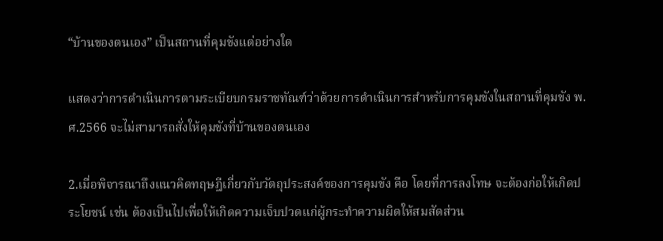“บ้านของตนเอง” เป็นสถานที่คุมขังแต่อย่างใด

แสดงว่าการดำเนินการตามระเบียบกรมราชทัณฑ์ว่าด้วยการดำเนินการสำหรับการคุมขังในสถานที่คุมขัง พ.ศ.2566 จะไม่สามารถสั่งให้คุมขังที่บ้านของตนเอง

2.เมื่อพิจารณาถึงแนวคิดทฤษฎีเกี่ยวกับวัตถุประสงค์ของการคุมขัง คือ โดยที่การลงโทษ จะต้องก่อให้เกิดประโยชน์ เช่น ต้องเป็นไปเพื่อให้เกิดความเจ็บปวดแก่ผู้กระทำความผิดให้สมสัดส่วน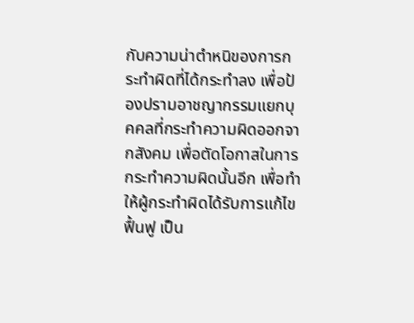กับความน่าตำหนิของการกระทำผิดที่ได้กระทำลง เพื่อป้องปรามอาชญากรรมแยกบุคคลที่กระทำความผิดออกจากสังคม เพื่อตัดโอกาสในการกระทำความผิดนั้นอีก เพื่อทำให้ผู้กระทำผิดได้รับการแก้ไขฟื้นฟู เป็น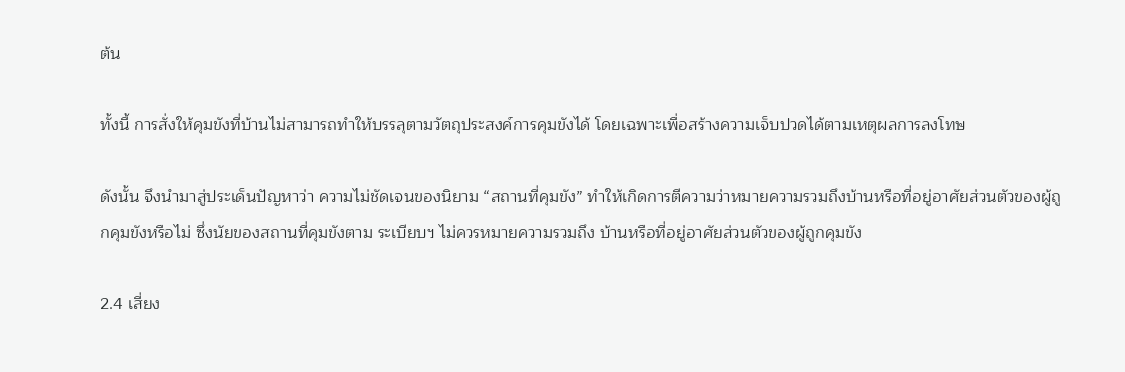ต้น

ทั้งนี้ การสั่งให้คุมขังที่บ้านไม่สามารถทำให้บรรลุตามวัตถุประสงค์การคุมขังได้ โดยเฉพาะเพื่อสร้างความเจ็บปวดได้ตามเหตุผลการลงโทษ

ดังนั้น จึงนำมาสู่ประเด็นปัญหาว่า ความไม่ชัดเจนของนิยาม “สถานที่คุมขัง” ทำให้เกิดการตีความว่าหมายความรวมถึงบ้านหรือที่อยู่อาศัยส่วนตัวของผู้ถูกคุมขังหรือไม่ ซึ่งนัยของสถานที่คุมขังตาม ระเบียบฯ ไม่ควรหมายความรวมถึง บ้านหรือที่อยู่อาศัยส่วนตัวของผู้ถูกคุมขัง

2.4 เสี่ยง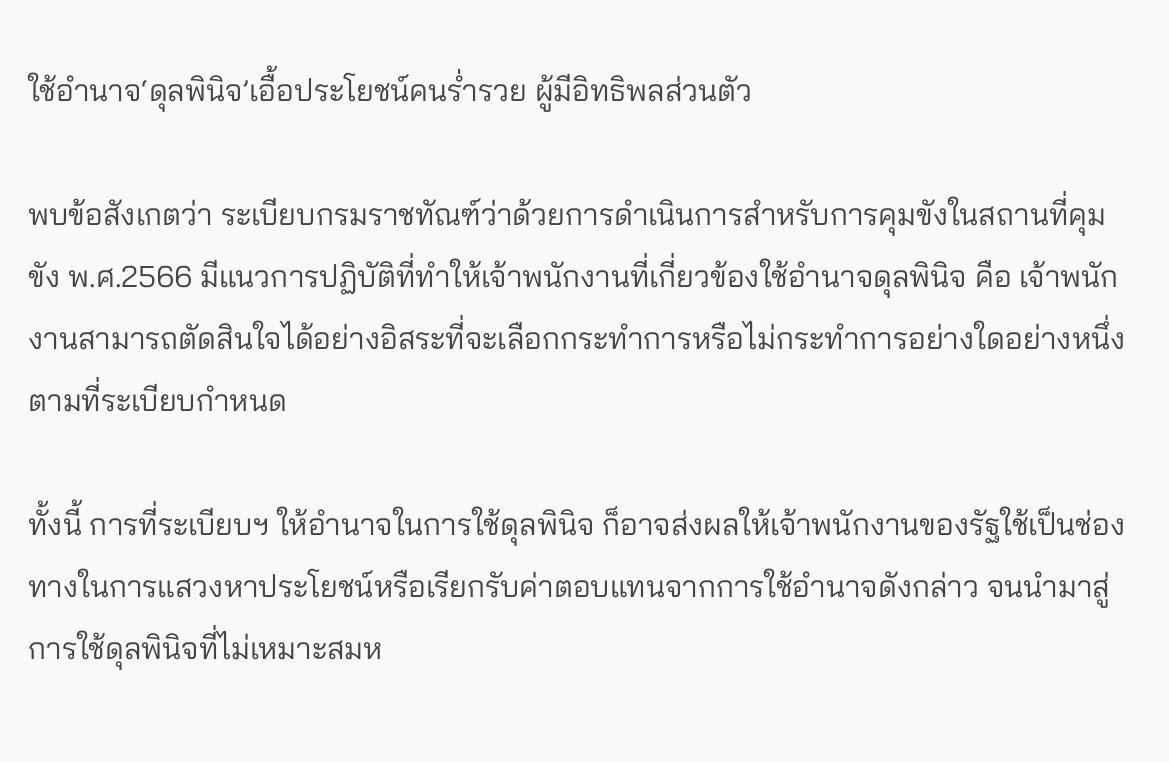ใช้อำนาจ‘ดุลพินิจ’เอื้อประโยชน์คนร่ำรวย ผู้มีอิทธิพลส่วนตัว

พบข้อสังเกตว่า ระเบียบกรมราชทัณฑ์ว่าด้วยการดำเนินการสำหรับการคุมขังในสถานที่คุมขัง พ.ศ.2566 มีแนวการปฏิบัติที่ทำให้เจ้าพนักงานที่เกี่ยวข้องใช้อำนาจดุลพินิจ คือ เจ้าพนักงานสามารถตัดสินใจได้อย่างอิสระที่จะเลือกกระทำการหรือไม่กระทำการอย่างใดอย่างหนึ่ง ตามที่ระเบียบกำหนด

ทั้งนี้ การที่ระเบียบฯ ให้อำนาจในการใช้ดุลพินิจ ก็อาจส่งผลให้เจ้าพนักงานของรัฐใช้เป็นช่องทางในการแสวงหาประโยชน์หรือเรียกรับค่าตอบแทนจากการใช้อำนาจดังกล่าว จนนำมาสู่การใช้ดุลพินิจที่ไม่เหมาะสมห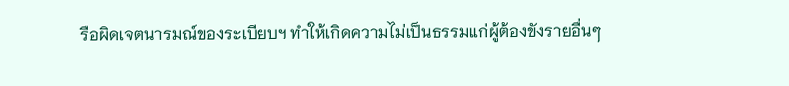รือผิดเจตนารมณ์ของระเบียบฯ ทำให้เกิดความไม่เป็นธรรมแก่ผู้ต้องขังรายอื่นๆ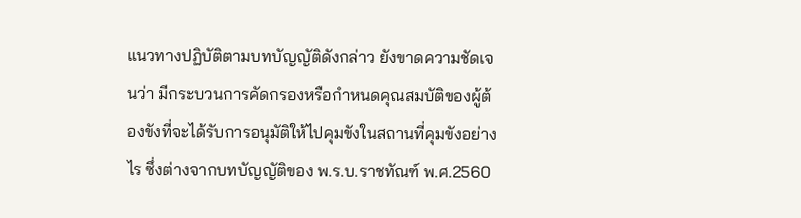แนวทางปฏิบัติตามบทบัญญัติดังกล่าว ยังขาดความชัดเจนว่า มีกระบวนการคัดกรองหรือกำหนดคุณสมบัติของผู้ต้องขังที่จะได้รับการอนุมัติให้ไปคุมขังในสถานที่คุมขังอย่างไร ซึ่งต่างจากบทบัญญัติของ พ.ร.บ.ราชทัณฑ์ พ.ศ.2560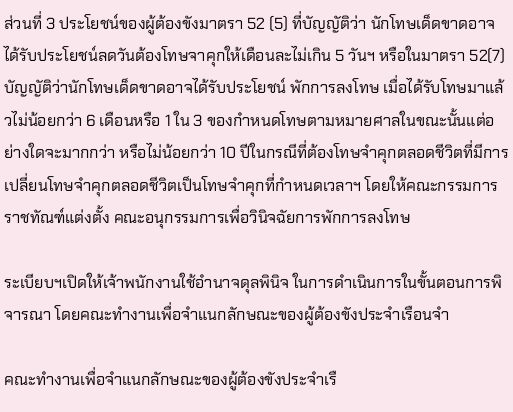ส่วนที่ 3 ประโยชน์ของผู้ต้องขังมาตรา 52 (5) ที่บัญญัติว่า นักโทษเด็ดขาดอาจได้รับประโยชน์ลดวันต้องโทษจาคุกให้เดือนละไม่เกิน 5 วันฯ หรือในมาตรา 52(7) บัญญัติว่านักโทษเด็ดขาดอาจได้รับประโยชน์ พักการลงโทษ เมื่อได้รับโทษมาแล้วไม่น้อยกว่า 6 เดือนหรือ 1 ใน 3 ของกำหนดโทษตามหมายศาลในขณะนั้นแต่อย่างใดจะมากกว่า หรือไม่น้อยกว่า 10 ปีในกรณีที่ต้องโทษจำคุกตลอดชีวิตที่มีการเปลี่ยนโทษจำคุกตลอดชีวิตเป็นโทษจำคุกที่กำหนดเวลาฯ โดยให้คณะกรรมการราชทัณฑ์แต่งตั้ง คณะอนุกรรมการเพื่อวินิจฉัยการพักการลงโทษ

ระเบียบฯเปิดให้เจ้าพนักงานใช้อำนาจดุลพินิจ ในการดำเนินการในขั้นตอนการพิจารณา โดยคณะทำงานเพื่อจำแนกลักษณะของผู้ต้องขังประจำเรือนจำ

คณะทำงานเพื่อจำแนกลักษณะของผู้ต้องขังประจำเรื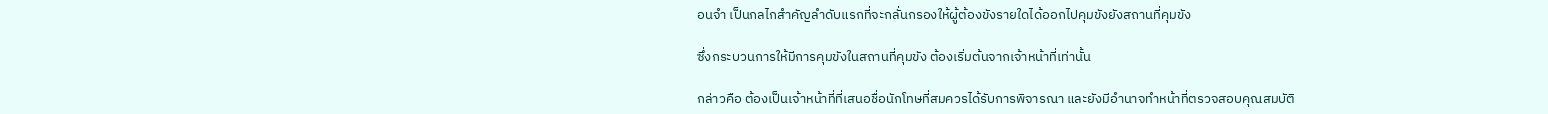อนจำ เป็นกลไกสำคัญลำดับแรกที่จะกลั่นกรองให้ผู้ต้องขังรายใดได้ออกไปคุมขังยังสถานที่คุมขัง

ซึ่งกระบวนการให้มีการคุมขังในสถานที่คุมขัง ต้องเริ่มต้นจากเจ้าหน้าที่เท่านั้น

กล่าวคือ ต้องเป็นเจ้าหน้าที่ที่เสนอชื่อนักโทษที่สมควรได้รับการพิจารณา และยังมีอำนาจทำหน้าที่ตรวจสอบคุณสมบัติ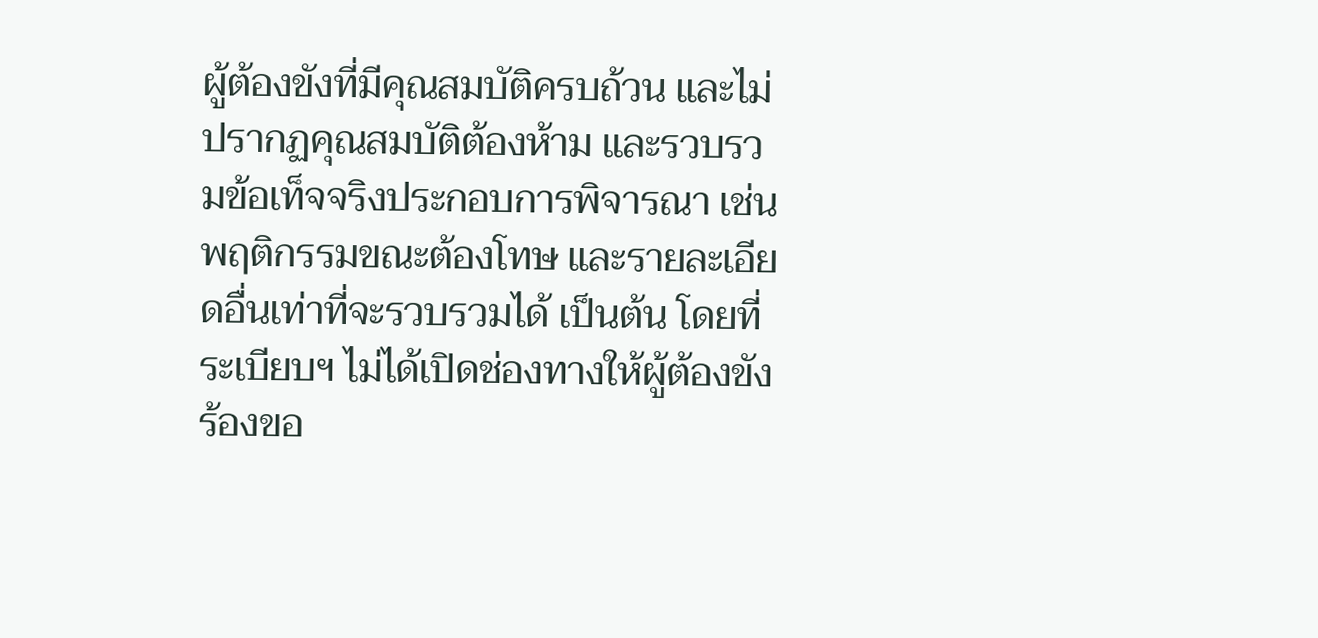ผู้ต้องขังที่มีคุณสมบัติครบถ้วน และไม่ปรากฏคุณสมบัติต้องห้าม และรวบรวมข้อเท็จจริงประกอบการพิจารณา เช่น พฤติกรรมขณะต้องโทษ และรายละเอียดอื่นเท่าที่จะรวบรวมได้ เป็นต้น โดยที่ระเบียบฯ ไม่ได้เปิดช่องทางให้ผู้ต้องขังร้องขอ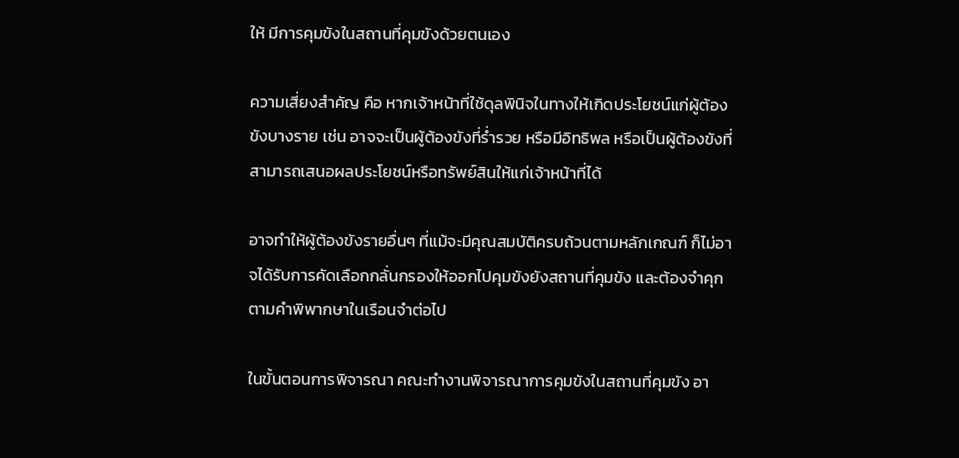ให้ มีการคุมขังในสถานที่คุมขังด้วยตนเอง

ความเสี่ยงสำคัญ คือ หากเจ้าหน้าที่ใช้ดุลพินิจในทางให้เกิดประโยชน์แก่ผู้ต้องขังบางราย เช่น อาจจะเป็นผู้ต้องขังที่ร่ำรวย หรือมีอิทธิพล หรือเป็นผู้ต้องขังที่สามารถเสนอผลประโยชน์หรือทรัพย์สินให้แก่เจ้าหน้าที่ได้

อาจทำให้ผู้ต้องขังรายอื่นๆ ที่แม้จะมีคุณสมบัติครบถ้วนตามหลักเกณฑ์ ก็ไม่อาจได้รับการคัดเลือกกลั่นกรองให้ออกไปคุมขังยังสถานที่คุมขัง และต้องจำคุกตามคำพิพากษาในเรือนจำต่อไป

ในขั้นตอนการพิจารณา คณะทำงานพิจารณาการคุมขังในสถานที่คุมขัง อา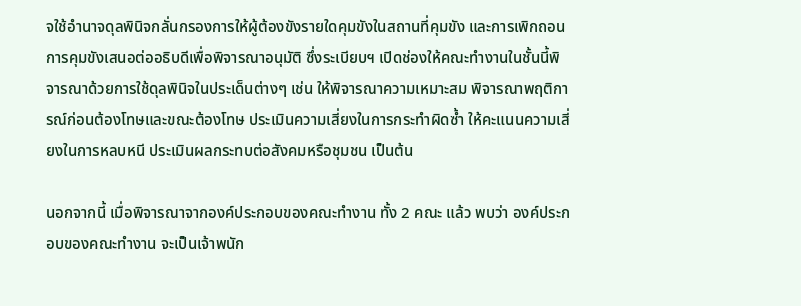จใช้อำนาจดุลพินิจกลั่นกรองการให้ผู้ต้องขังรายใดคุมขังในสถานที่คุมขัง และการเพิกถอนการคุมขังเสนอต่ออธิบดีเพื่อพิจารณาอนุมัติ ซึ่งระเบียบฯ เปิดช่องให้คณะทำงานในชั้นนี้พิจารณาด้วยการใช้ดุลพินิจในประเด็นต่างๆ เช่น ให้พิจารณาความเหมาะสม พิจารณาพฤติการณ์ก่อนต้องโทษและขณะต้องโทษ ประเมินความเสี่ยงในการกระทำผิดซ้ำ ให้คะแนนความเสี่ยงในการหลบหนี ประเมินผลกระทบต่อสังคมหรือชุมชน เป็นต้น

นอกจากนี้ เมื่อพิจารณาจากองค์ประกอบของคณะทำงาน ทั้ง 2 คณะ แล้ว พบว่า องค์ประกอบของคณะทำงาน จะเป็นเจ้าพนัก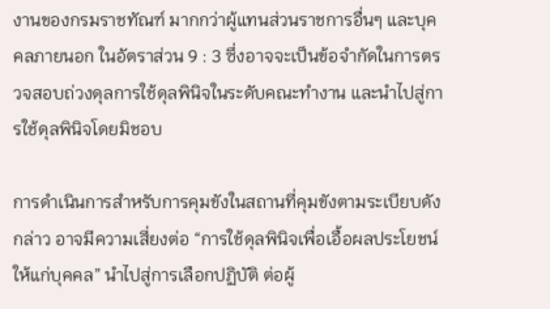งานของกรมราชทัณฑ์ มากกว่าผู้แทนส่วนราชการอื่นๆ และบุคคลภายนอก ในอัตราส่วน 9 : 3 ซึ่งอาจจะเป็นข้อจำกัดในการตรวจสอบถ่วงดุลการใช้ดุลพินิจในระดับคณะทำงาน และนำไปสู่การใช้ดุลพินิจโดยมิชอบ

การดำเนินการสำหรับการคุมขังในสถานที่คุมขังตามระเบียบดังกล่าว อาจมีความเสี่ยงต่อ “การใช้ดุลพินิจเพื่อเอื้อผลประโยชน์ให้แก่บุคคล” นำไปสู่การเลือกปฏิบัติ ต่อผู้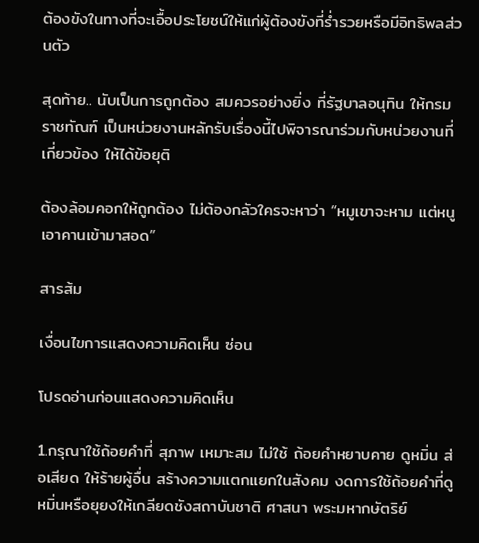ต้องขังในทางที่จะเอื้อประโยชน์ให้แก่ผู้ต้องขังที่ร่ำรวยหรือมีอิทธิพลส่วนตัว

สุดท้าย.. นับเป็นการถูกต้อง สมควรอย่างยิ่ง ที่รัฐบาลอนุทิน ให้กรมราชทัณฑ์ เป็นหน่วยงานหลักรับเรื่องนี้ไปพิจารณาร่วมกับหน่วยงานที่เกี่ยวข้อง ให้ได้ข้อยุติ

ต้องล้อมคอกให้ถูกต้อง ไม่ต้องกลัวใครจะหาว่า “หมูเขาจะหาม แต่หนูเอาคานเข้ามาสอด”

สารส้ม

เงื่อนไขการแสดงความคิดเห็น ซ่อน

โปรดอ่านก่อนแสดงความคิดเห็น

1.กรุณาใช้ถ้อยคำที่ สุภาพ เหมาะสม ไม่ใช้ ถ้อยคำหยาบคาย ดูหมิ่น ส่อเสียด ให้ร้ายผู้อื่น สร้างความแตกแยกในสังคม งดการใช้ถ้อยคำที่ดูหมิ่นหรือยุยงให้เกลียดชังสถาบันชาติ ศาสนา พระมหากษัตริย์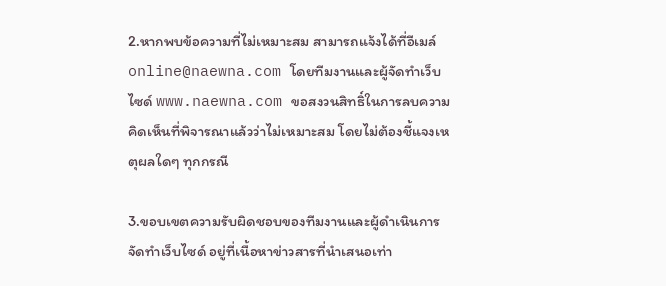2.หากพบข้อความที่ไม่เหมาะสม สามารถแจ้งได้ที่อีเมล์ online@naewna.com โดยทีมงานและผู้จัดทำเว็บไซด์ www.naewna.com ขอสงวนสิทธิ์ในการลบความคิดเห็นที่พิจารณาแล้วว่าไม่เหมาะสม โดยไม่ต้องชี้แจงเหตุผลใดๆ ทุกกรณี

3.ขอบเขตความรับผิดชอบของทีมงานและผู้ดำเนินการจัดทำเว็บไซด์ อยู่ที่เนื้อหาข่าวสารที่นำเสนอเท่า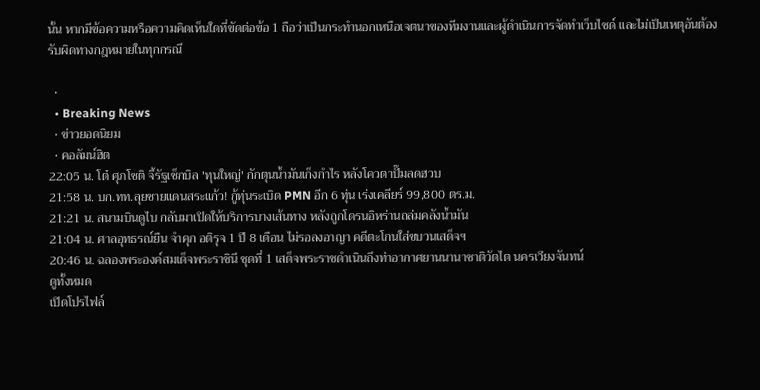นั้น หากมีข้อความหรือความคิดเห็นใดที่ขัดต่อข้อ 1 ถือว่าเป็นกระทำนอกเหนือเจตนาของทีมงานและผู้ดำเนินการจัดทำเว็บไซด์ และไม่เป็นเหตุอันต้องรับผิดทางกฎหมายในทุกกรณี

  •
  • Breaking News
  • ข่าวยอดนิยม
  • คอลัมน์ฮิต
22:05 น. โต๋ ศุภโชติ จี้รัฐเช็กบิล 'ทุนใหญ่' กักตุนน้ำมันเก็งกำไร หลังโควตาปั๊มลดฮวบ
21:58 น. บก.ทท.ลุยชายแดนสระแก้ว! กู้ทุ่นระเบิด PMN อีก 6 ทุ่น เร่งเคลียร์ 99,800 ตร.ม.
21:21 น. สนามบินดูไบ กลับมาเปิดให้บริการบางเส้นทาง หลังถูกโดรนอิหร่านถล่มคลังน้ำมัน
21:04 น. ศาลอุทธรณ์ยืน จำคุก อติรุจ 1 ปี 8 เดือน ไม่รอลงอาญา คดีตะโกนใส่ขบวนเสด็จฯ
20:46 น. ฉลองพระองค์สมเด็จพระราชินี ชุดที่ 1 เสด็จพระราชดำเนินถึงท่าอากาศยานนานาชาติวัตไต นครเวียงจันทน์
ดูทั้งหมด
เปิดโปรไฟล์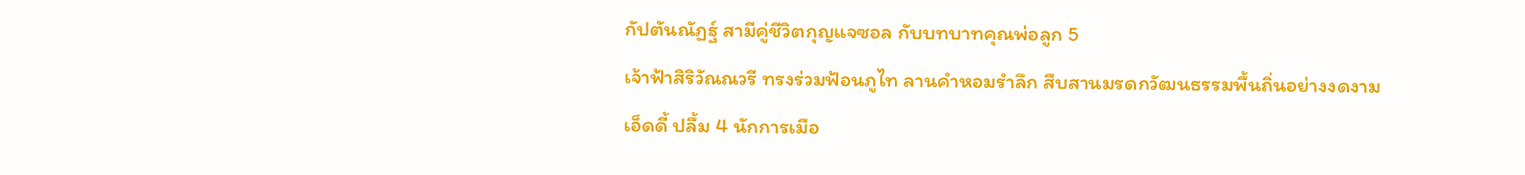กัปตันณัฏฐ์ สามีคู่ชีวิตกุญแจซอล กับบทบาทคุณพ่อลูก 5
เจ้าฟ้าสิริวัณณวรี ทรงร่วมฟ้อนภูไท ลานคำหอมรำลึก สืบสานมรดกวัฒนธรรมพื้นถิ่นอย่างงดงาม
เอ็ดดี้ ปลื้ม 4 นักการเมือ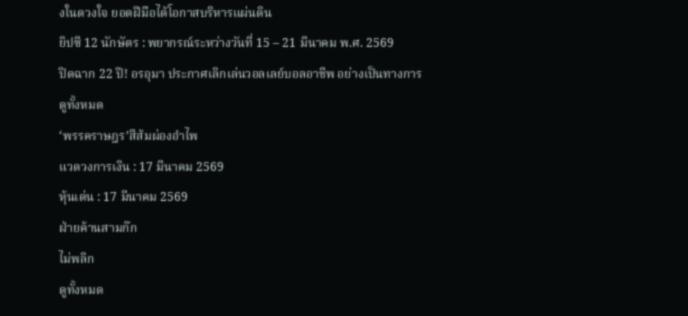งในดวงใจ ยอดฝีมือได้โอกาสบริหารแผ่นดิน
ยิปซี 12 นักษัตร : พยากรณ์ระหว่างวันที่ 15 – 21 มีนาคม พ.ศ. 2569
ปิดฉาก 22 ปี! อรอุมา ประกาศเลิกเล่นวอลเลย์บอลอาชีพ อย่างเป็นทางการ
ดูทั้งหมด
‘พรรคราษฎร’สีส้มผ่องอำไพ
แวดวงการเงิน : 17 มีนาคม 2569
หุ้นเด่น : 17 มีนาคม 2569
ฝ่ายค้านสามก๊ก
ไม่พลิก
ดูทั้งหมด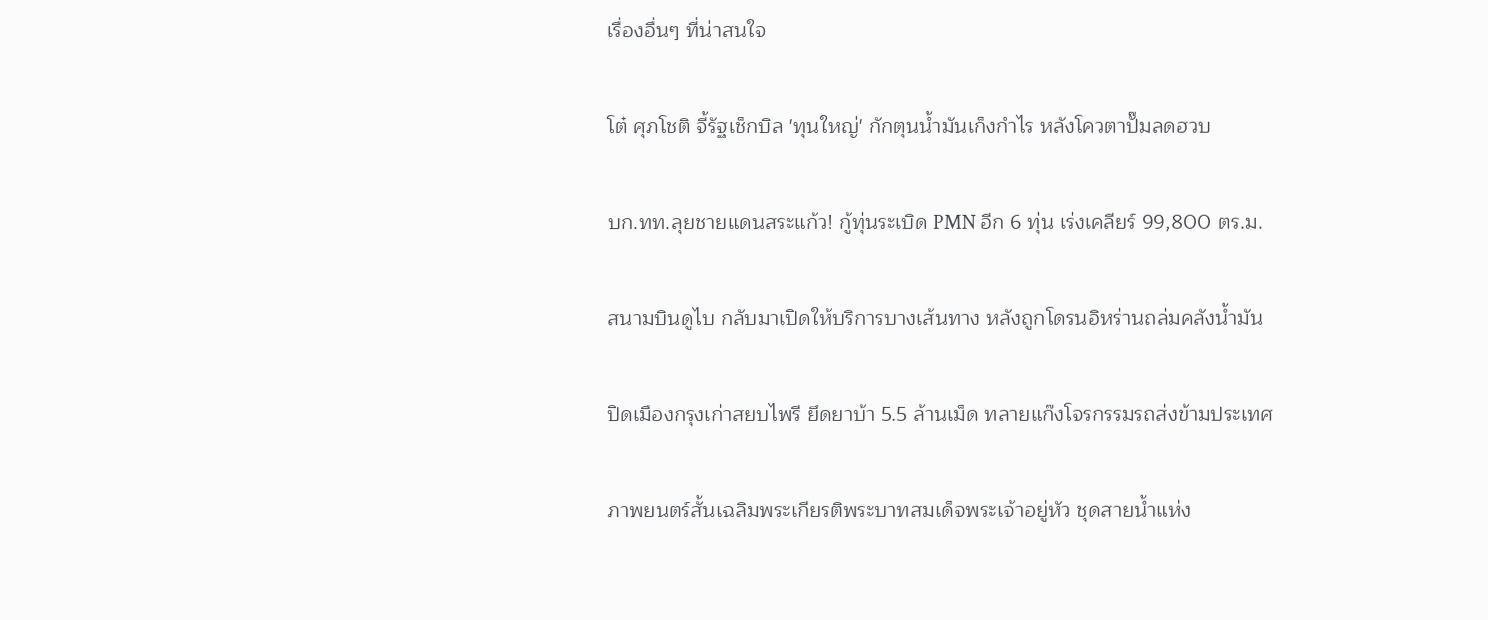เรื่องอื่นๆ ที่น่าสนใจ

โต๋ ศุภโชติ จี้รัฐเช็กบิล 'ทุนใหญ่' กักตุนน้ำมันเก็งกำไร หลังโควตาปั๊มลดฮวบ

บก.ทท.ลุยชายแดนสระแก้ว! กู้ทุ่นระเบิด PMN อีก 6 ทุ่น เร่งเคลียร์ 99,800 ตร.ม.

สนามบินดูไบ กลับมาเปิดให้บริการบางเส้นทาง หลังถูกโดรนอิหร่านถล่มคลังน้ำมัน

ปิดเมืองกรุงเก่าสยบไพรี ยึดยาบ้า 5.5 ล้านเม็ด ทลายแก๊งโจรกรรมรถส่งข้ามประเทศ

ภาพยนตร์สั้นเฉลิมพระเกียรติพระบาทสมเด็จพระเจ้าอยู่หัว ชุดสายน้ำแห่ง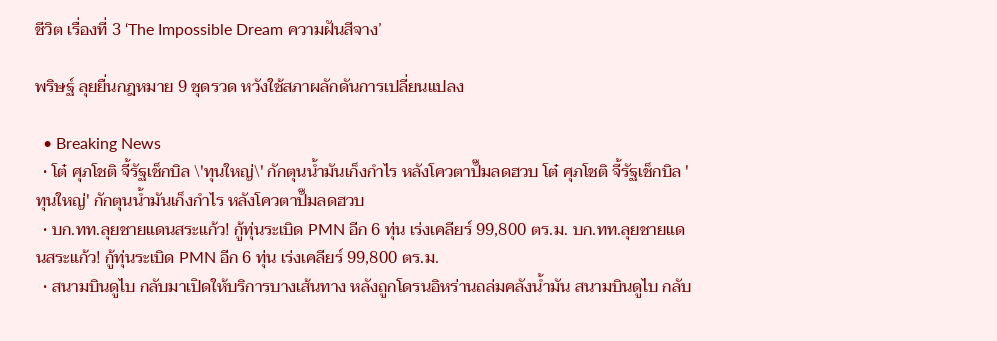ชีวิต เรื่องที่ 3 ‘The Impossible Dream ความฝันสีจาง’

พริษฐ์ ลุยยื่นกฎหมาย 9 ชุดรวด หวังใช้สภาผลักดันการเปลี่ยนแปลง

  • Breaking News
  • โต๋ ศุภโชติ จี้รัฐเช็กบิล \'ทุนใหญ่\' กักตุนน้ำมันเก็งกำไร หลังโควตาปั๊มลดฮวบ โต๋ ศุภโชติ จี้รัฐเช็กบิล 'ทุนใหญ่' กักตุนน้ำมันเก็งกำไร หลังโควตาปั๊มลดฮวบ
  • บก.ทท.ลุยชายแดนสระแก้ว! กู้ทุ่นระเบิด PMN อีก 6 ทุ่น เร่งเคลียร์ 99,800 ตร.ม. บก.ทท.ลุยชายแดนสระแก้ว! กู้ทุ่นระเบิด PMN อีก 6 ทุ่น เร่งเคลียร์ 99,800 ตร.ม.
  • สนามบินดูไบ กลับมาเปิดให้บริการบางเส้นทาง หลังถูกโดรนอิหร่านถล่มคลังน้ำมัน สนามบินดูไบ กลับ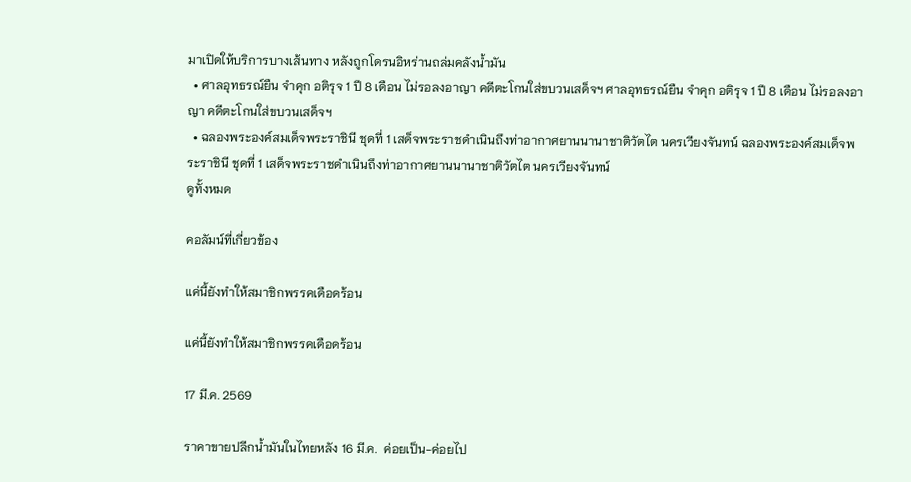มาเปิดให้บริการบางเส้นทาง หลังถูกโดรนอิหร่านถล่มคลังน้ำมัน
  • ศาลอุทธรณ์ยืน จำคุก อติรุจ 1 ปี 8 เดือน ไม่รอลงอาญา คดีตะโกนใส่ขบวนเสด็จฯ ศาลอุทธรณ์ยืน จำคุก อติรุจ 1 ปี 8 เดือน ไม่รอลงอาญา คดีตะโกนใส่ขบวนเสด็จฯ
  • ฉลองพระองค์สมเด็จพระราชินี ชุดที่ 1 เสด็จพระราชดำเนินถึงท่าอากาศยานนานาชาติวัตไต นครเวียงจันทน์ ฉลองพระองค์สมเด็จพระราชินี ชุดที่ 1 เสด็จพระราชดำเนินถึงท่าอากาศยานนานาชาติวัตไต นครเวียงจันทน์
ดูทั้งหมด

คอลัมน์ที่เกี่ยวข้อง

แค่นี้ยังทำให้สมาชิกพรรคเดือดร้อน

แค่นี้ยังทำให้สมาชิกพรรคเดือดร้อน

17 มี.ค. 2569

ราคาขายปลีกน้ำมันในไทยหลัง 16 มี.ค.  ค่อยเป็น-ค่อยไป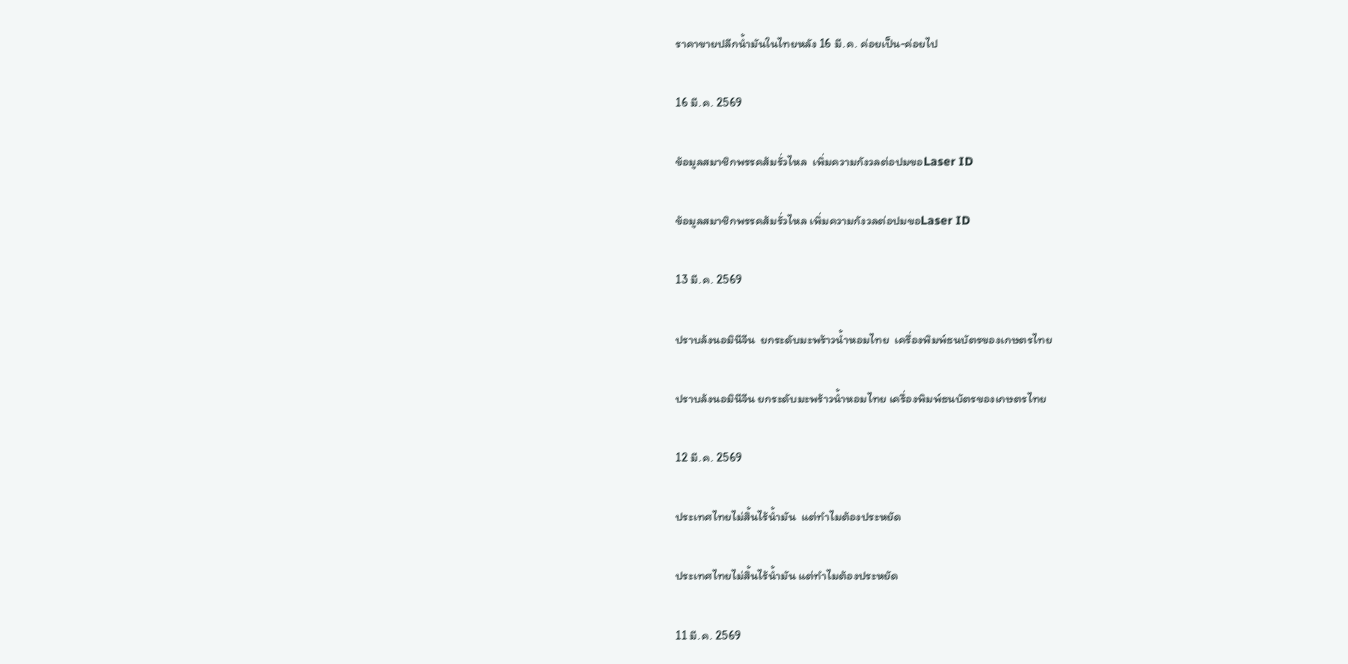ราคาขายปลีกน้ำมันในไทยหลัง 16 มี.ค. ค่อยเป็น-ค่อยไป

16 มี.ค. 2569

ข้อมูลสมาชิกพรรคส้มรั่วไหล  เพิ่มความกังวลต่อปมขอLaser ID

ข้อมูลสมาชิกพรรคส้มรั่วไหล เพิ่มความกังวลต่อปมขอLaser ID

13 มี.ค. 2569

ปราบล้งนอมินีจีน  ยกระดับมะพร้าวน้ำหอมไทย  เครื่องพิมพ์ธนบัตรของเกษตรไทย

ปราบล้งนอมินีจีน ยกระดับมะพร้าวน้ำหอมไทย เครื่องพิมพ์ธนบัตรของเกษตรไทย

12 มี.ค. 2569

ประเทศไทยไม่สิ้นไร้น้ำมัน  แต่ทำไมต้องประหยัด

ประเทศไทยไม่สิ้นไร้น้ำมัน แต่ทำไมต้องประหยัด

11 มี.ค. 2569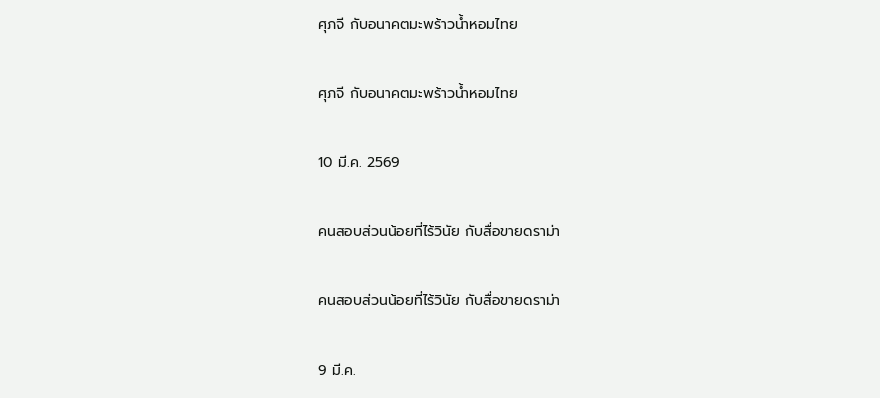ศุภจี กับอนาคตมะพร้าวน้ำหอมไทย

ศุภจี กับอนาคตมะพร้าวน้ำหอมไทย

10 มี.ค. 2569

คนสอบส่วนน้อยที่ไร้วินัย กับสื่อขายดราม่า

คนสอบส่วนน้อยที่ไร้วินัย กับสื่อขายดราม่า

9 มี.ค.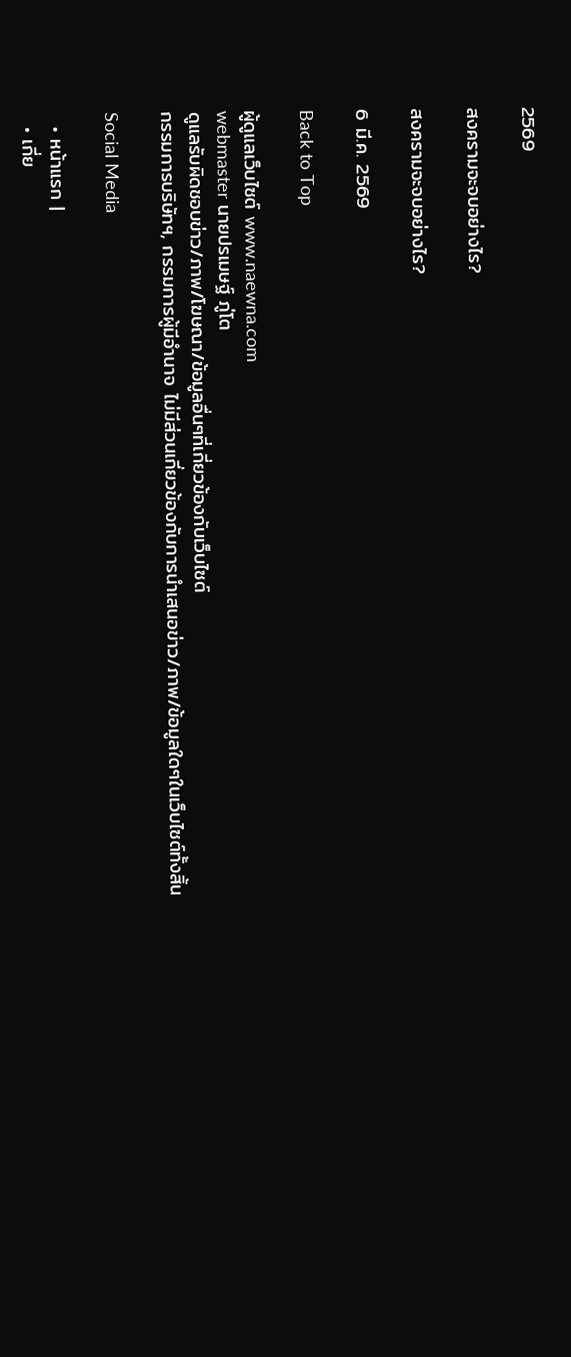2569

สงครามจะจบอย่างไร?

สงครามจะจบอย่างไร?

6 มี.ค. 2569

Back to Top

ผู้ดูแลเว็บไซต์ www.naewna.com
webmaster นายปรเมษฐ์ ภู่โต
ดูแลรับผิดชอบข่าว/ภาพ/โฆษณา/ข้อมูลอื่นๆที่เกี่ยวข้องกับเว็บไซต์
กรรมการบริษัทฯ, กรรมการผู้มีอำนาจ ไม่มีส่วนเกี่ยวข้องกับการนำเสนอข่าว/ภาพ/ข้อมูลใดๆในเว็บไซต์ทั้งสิ้น

Social Media

  • หน้าแรก |
  • เกี่ย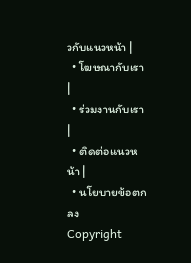วกับแนวหน้า |
  • โฆษณากับเรา |
  • ร่วมงานกับเรา |
  • ติดต่อแนวหน้า |
  • นโยบายข้อตกลง
Copyright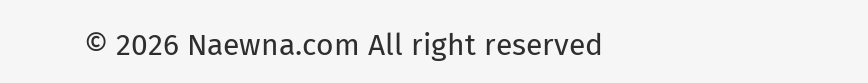© 2026 Naewna.com All right reserved